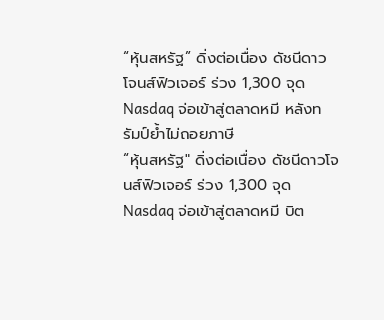“หุ้นสหรัฐ” ดิ่งต่อเนื่อง ดัชนีดาวโจนส์ฟิวเจอร์ ร่วง 1,300 จุด Nasdaq จ่อเข้าสู่ตลาดหมี หลังทรัมป์ย้ำไม่ถอยภาษี
“หุ้นสหรัฐ" ดิ่งต่อเนื่อง ดัชนีดาวโจนส์ฟิวเจอร์ ร่วง 1,300 จุด Nasdaq จ่อเข้าสู่ตลาดหมี บิต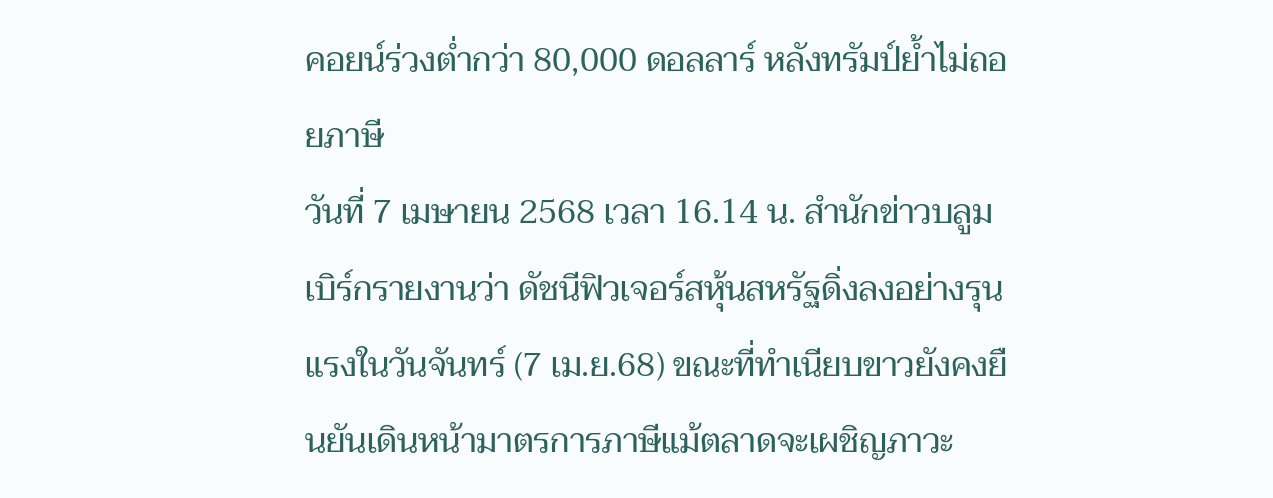คอยน์ร่วงต่ำกว่า 80,000 ดอลลาร์ หลังทรัมป์ย้ำไม่ถอยภาษี
วันที่ 7 เมษายน 2568 เวลา 16.14 น. สำนักข่าวบลูมเบิร์กรายงานว่า ดัชนีฟิวเจอร์สหุ้นสหรัฐดิ่งลงอย่างรุนแรงในวันจันทร์ (7 เม.ย.68) ขณะที่ทำเนียบขาวยังคงยืนยันเดินหน้ามาตรการภาษีแม้ตลาดจะเผชิญภาวะ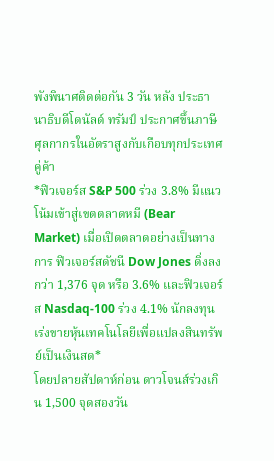พังพินาศติดต่อกัน 3 วัน หลัง ประธานาธิบดีโดนัลด์ ทรัมป์ ประกาศขึ้นภาษีศุลกากรในอัตราสูงกับเกือบทุกประเทศคู่ค้า
*ฟิวเจอร์ส S&P 500 ร่วง 3.8% มีแนวโน้มเข้าสู่เขตตลาดหมี (Bear Market) เมื่อเปิดตลาดอย่างเป็นทางการ ฟิวเจอร์สดัชนี Dow Jones ดิ่งลงกว่า 1,376 จุด หรือ 3.6% และฟิวเจอร์ส Nasdaq-100 ร่วง 4.1% นักลงทุนเร่งขายหุ้นเทคโนโลยีเพื่อแปลงสินทรัพย์เป็นเงินสด*
โดยปลายสัปดาห์ก่อน ดาวโจนส์ร่วงเกิน 1,500 จุดสองวัน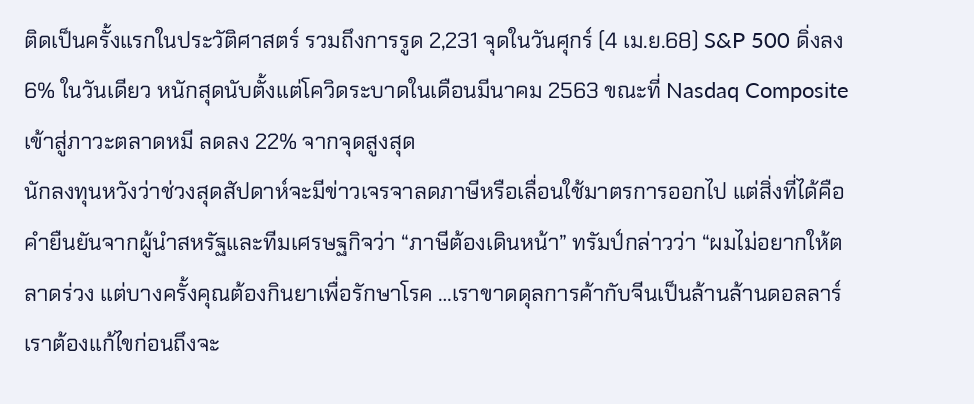ติดเป็นครั้งแรกในประวัติศาสตร์ รวมถึงการรูด 2,231 จุดในวันศุกร์ (4 เม.ย.68) S&P 500 ดิ่งลง 6% ในวันเดียว หนักสุดนับตั้งแต่โควิดระบาดในเดือนมีนาคม 2563 ขณะที่ Nasdaq Composite เข้าสู่ภาวะตลาดหมี ลดลง 22% จากจุดสูงสุด
นักลงทุนหวังว่าช่วงสุดสัปดาห์จะมีข่าวเจรจาลดภาษีหรือเลื่อนใช้มาตรการออกไป แต่สิ่งที่ได้คือคำยืนยันจากผู้นำสหรัฐและทีมเศรษฐกิจว่า “ภาษีต้องเดินหน้า” ทรัมป์กล่าวว่า “ผมไม่อยากให้ตลาดร่วง แต่บางครั้งคุณต้องกินยาเพื่อรักษาโรค …เราขาดดุลการค้ากับจีนเป็นล้านล้านดอลลาร์ เราต้องแก้ไขก่อนถึงจะ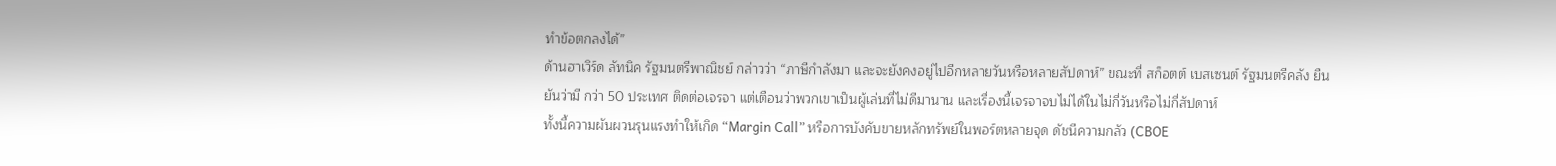ทำข้อตกลงได้”
ด้านฮาเวิร์ด ลัทนิค รัฐมนตรีพาณิชย์ กล่าวว่า “ภาษีกำลังมา และจะยังคงอยู่ไปอีกหลายวันหรือหลายสัปดาห์” ขณะที่ สก็อตต์ เบสเซนต์ รัฐมนตรีคลัง ยืนยันว่ามี กว่า 50 ประเทศ ติดต่อเจรจา แต่เตือนว่าพวกเขาเป็นผู้เล่นที่ไม่ดีมานาน และเรื่องนี้เจรจาจบไม่ได้ในไม่กี่วันหรือไม่กี่สัปดาห์
ทั้งนี้ความผันผวนรุนแรงทำให้เกิด “Margin Call” หรือการบังคับขายหลักทรัพย์ในพอร์ตหลายจุด ดัชนีความกลัว (CBOE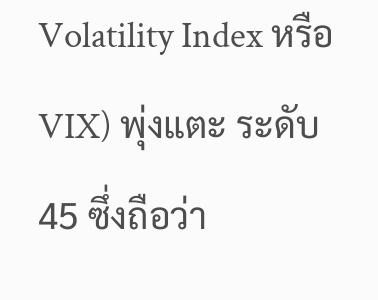Volatility Index หรือ VIX) พุ่งแตะ ระดับ 45 ซึ่งถือว่า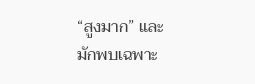“สูงมาก” และมักพบเฉพาะ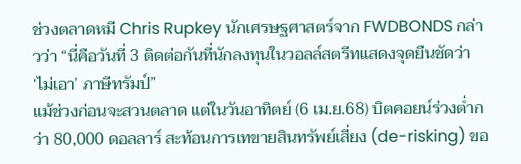ช่วงตลาดหมี Chris Rupkey นักเศรษฐศาสตร์จาก FWDBONDS กล่าวว่า “นี่คือวันที่ 3 ติดต่อกันที่นักลงทุนในวอลล์สตรีทแสดงจุดยืนชัดว่า ‘ไม่เอา’ ภาษีทรัมป์”
แม้ช่วงก่อนจะสวนตลาด แต่ในวันอาทิตย์ (6 เม.ย.68) บิตคอยน์ร่วงต่ำกว่า 80,000 ดอลลาร์ สะท้อนการเทขายสินทรัพย์เสี่ยง (de-risking) ขอ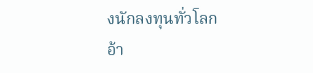งนักลงทุนทั่วโลก
อ้า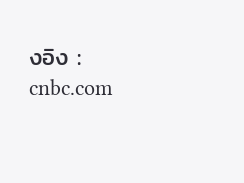งอิง : cnbc.com